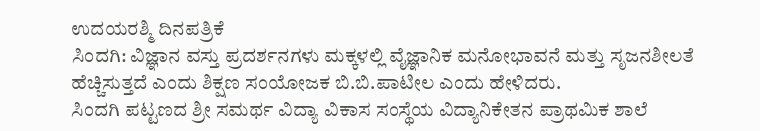ಉದಯರಶ್ಮಿ ದಿನಪತ್ರಿಕೆ
ಸಿಂದಗಿ: ವಿಜ್ಞಾನ ವಸ್ತು ಪ್ರದರ್ಶನಗಳು ಮಕ್ಕಳಲ್ಲಿ ವೈಜ್ಞಾನಿಕ ಮನೋಭಾವನೆ ಮತ್ತು ಸೃಜನಶೀಲತೆ ಹೆಚ್ಚಿಸುತ್ತದೆ ಎಂದು ಶಿಕ್ಷಣ ಸಂಯೋಜಕ ಬಿ.ಬಿ.ಪಾಟೀಲ ಎಂದು ಹೇಳಿದರು.
ಸಿಂದಗಿ ಪಟ್ಟಣದ ಶ್ರೀ ಸಮರ್ಥ ವಿದ್ಯಾ ವಿಕಾಸ ಸಂಸ್ಥೆಯ ವಿದ್ಯಾನಿಕೇತನ ಪ್ರಾಥಮಿಕ ಶಾಲೆ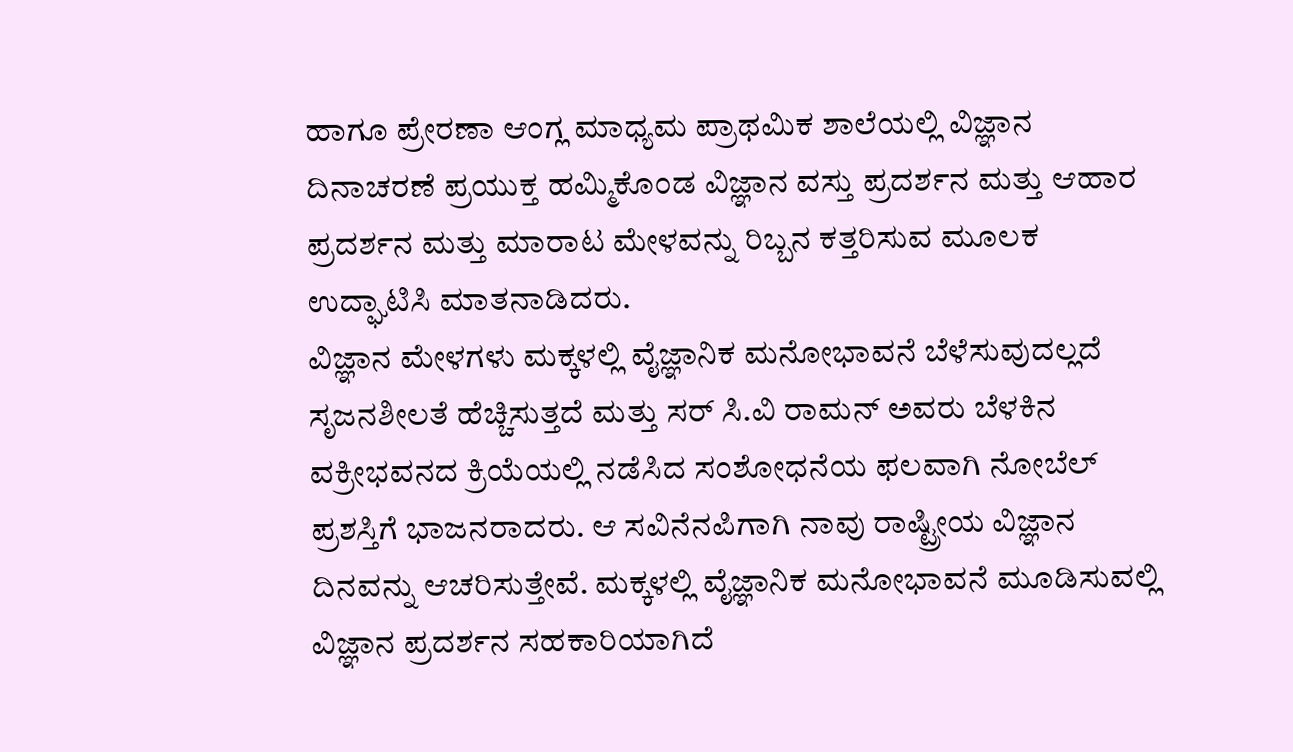ಹಾಗೂ ಪ್ರೇರಣಾ ಆಂಗ್ಲ ಮಾಧ್ಯಮ ಪ್ರಾಥಮಿಕ ಶಾಲೆಯಲ್ಲಿ ವಿಜ್ಞಾನ ದಿನಾಚರಣೆ ಪ್ರಯುಕ್ತ ಹಮ್ಮಿಕೊಂಡ ವಿಜ್ಞಾನ ವಸ್ತು ಪ್ರದರ್ಶನ ಮತ್ತು ಆಹಾರ ಪ್ರದರ್ಶನ ಮತ್ತು ಮಾರಾಟ ಮೇಳವನ್ನು ರಿಬ್ಬನ ಕತ್ತರಿಸುವ ಮೂಲಕ ಉದ್ಘಾಟಿಸಿ ಮಾತನಾಡಿದರು.
ವಿಜ್ಞಾನ ಮೇಳಗಳು ಮಕ್ಕಳಲ್ಲಿ ವೈಜ್ಞಾನಿಕ ಮನೋಭಾವನೆ ಬೆಳೆಸುವುದಲ್ಲದೆ ಸೃಜನಶೀಲತೆ ಹೆಚ್ಚಿಸುತ್ತದೆ ಮತ್ತು ಸರ್ ಸಿ.ವಿ ರಾಮನ್ ಅವರು ಬೆಳಕಿನ ವಕ್ರೀಭವನದ ಕ್ರಿಯೆಯಲ್ಲಿ ನಡೆಸಿದ ಸಂಶೋಧನೆಯ ಫಲವಾಗಿ ನೋಬೆಲ್ ಪ್ರಶಸ್ತಿಗೆ ಭಾಜನರಾದರು. ಆ ಸವಿನೆನಪಿಗಾಗಿ ನಾವು ರಾಷ್ಟ್ರೀಯ ವಿಜ್ಞಾನ ದಿನವನ್ನು ಆಚರಿಸುತ್ತೇವೆ. ಮಕ್ಕಳಲ್ಲಿ ವೈಜ್ಞಾನಿಕ ಮನೋಭಾವನೆ ಮೂಡಿಸುವಲ್ಲಿ ವಿಜ್ಞಾನ ಪ್ರದರ್ಶನ ಸಹಕಾರಿಯಾಗಿದೆ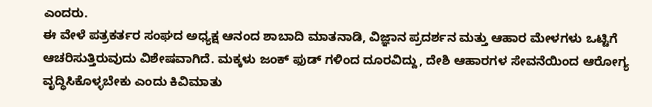ಎಂದರು.
ಈ ವೇಳೆ ಪತ್ರಕರ್ತರ ಸಂಘದ ಅಧ್ಯಕ್ಷ ಆನಂದ ಶಾಬಾದಿ ಮಾತನಾಡಿ, ವಿಜ್ಞಾನ ಪ್ರದರ್ಶನ ಮತ್ತು ಆಹಾರ ಮೇಳಗಳು ಒಟ್ಟಿಗೆ ಆಚರಿಸುತ್ತಿರುವುದು ವಿಶೇಷವಾಗಿದೆ. ಮಕ್ಕಳು ಜಂಕ್ ಫುಡ್ ಗಳಿಂದ ದೂರವಿದ್ದು, ದೇಶಿ ಆಹಾರಗಳ ಸೇವನೆಯಿಂದ ಆರೋಗ್ಯ ವೃದ್ಧಿಸಿಕೊಳ್ಳಬೇಕು ಎಂದು ಕಿವಿಮಾತು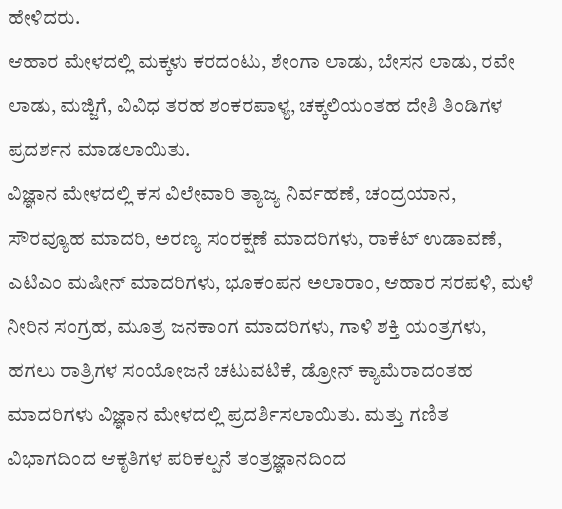ಹೇಳಿದರು.
ಆಹಾರ ಮೇಳದಲ್ಲಿ ಮಕ್ಕಳು ಕರದಂಟು, ಶೇಂಗಾ ಲಾಡು, ಬೇಸನ ಲಾಡು, ರವೇ ಲಾಡು, ಮಜ್ಜಿಗೆ, ವಿವಿಧ ತರಹ ಶಂಕರಪಾಳ್ಯ, ಚಕ್ಕಲಿಯಂತಹ ದೇಶಿ ತಿಂಡಿಗಳ ಪ್ರದರ್ಶನ ಮಾಡಲಾಯಿತು.
ವಿಜ್ಞಾನ ಮೇಳದಲ್ಲಿ ಕಸ ವಿಲೇವಾರಿ ತ್ಯಾಜ್ಯ ನಿರ್ವಹಣೆ, ಚಂದ್ರಯಾನ, ಸೌರವ್ಯೂಹ ಮಾದರಿ, ಅರಣ್ಯ ಸಂರಕ್ಷಣೆ ಮಾದರಿಗಳು, ರಾಕೆಟ್ ಉಡಾವಣೆ, ಎಟಿಎಂ ಮಷೀನ್ ಮಾದರಿಗಳು, ಭೂಕಂಪನ ಅಲಾರಾಂ, ಆಹಾರ ಸರಪಳಿ, ಮಳೆ ನೀರಿನ ಸಂಗ್ರಹ, ಮೂತ್ರ ಜನಕಾಂಗ ಮಾದರಿಗಳು, ಗಾಳಿ ಶಕ್ತಿ ಯಂತ್ರಗಳು, ಹಗಲು ರಾತ್ರಿಗಳ ಸಂಯೋಜನೆ ಚಟುವಟಿಕೆ, ಡ್ರೋನ್ ಕ್ಯಾಮೆರಾದಂತಹ ಮಾದರಿಗಳು ವಿಜ್ಞಾನ ಮೇಳದಲ್ಲಿ ಪ್ರದರ್ಶಿಸಲಾಯಿತು. ಮತ್ತು ಗಣಿತ ವಿಭಾಗದಿಂದ ಆಕೃತಿಗಳ ಪರಿಕಲ್ಪನೆ ತಂತ್ರಜ್ಞಾನದಿಂದ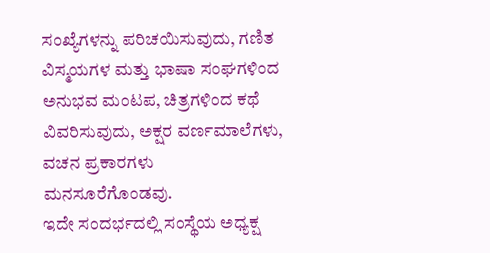ಸಂಖ್ಯೆಗಳನ್ನು ಪರಿಚಯಿಸುವುದು, ಗಣಿತ ವಿಸ್ಮಯಗಳ ಮತ್ತು ಭಾಷಾ ಸಂಘಗಳಿಂದ ಅನುಭವ ಮಂಟಪ, ಚಿತ್ರಗಳಿಂದ ಕಥೆ ವಿವರಿಸುವುದು, ಅಕ್ಷರ ವರ್ಣಮಾಲೆಗಳು, ವಚನ ಪ್ರಕಾರಗಳು ಮನಸೂರೆಗೊಂಡವು.
ಇದೇ ಸಂದರ್ಭದಲ್ಲಿ ಸಂಸ್ಥೆಯ ಅಧ್ಯಕ್ಷ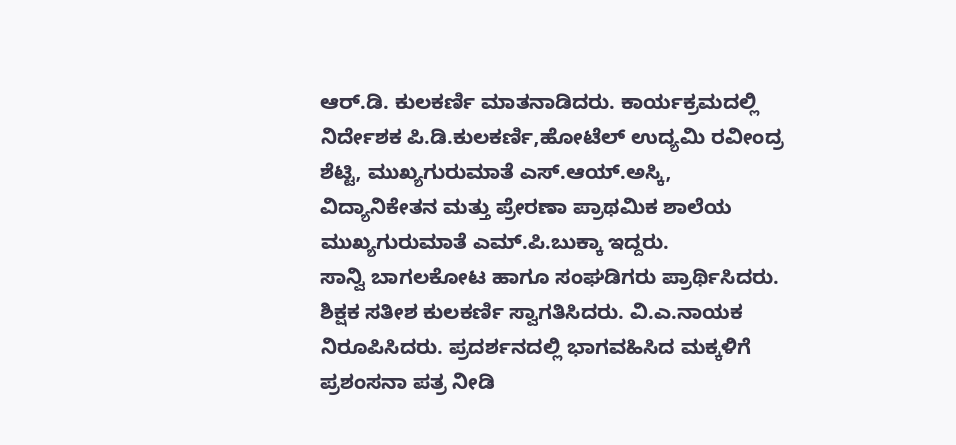ಆರ್.ಡಿ. ಕುಲಕರ್ಣಿ ಮಾತನಾಡಿದರು. ಕಾರ್ಯಕ್ರಮದಲ್ಲಿ ನಿರ್ದೇಶಕ ಪಿ.ಡಿ.ಕುಲಕರ್ಣಿ,ಹೋಟೆಲ್ ಉದ್ಯಮಿ ರವೀಂದ್ರ ಶೆಟ್ಟಿ, ಮುಖ್ಯಗುರುಮಾತೆ ಎಸ್.ಆಯ್.ಅಸ್ಕಿ, ವಿದ್ಯಾನಿಕೇತನ ಮತ್ತು ಪ್ರೇರಣಾ ಪ್ರಾಥಮಿಕ ಶಾಲೆಯ ಮುಖ್ಯಗುರುಮಾತೆ ಎಮ್.ಪಿ.ಬುಕ್ಕಾ ಇದ್ದರು.
ಸಾನ್ವಿ ಬಾಗಲಕೋಟ ಹಾಗೂ ಸಂಘಡಿಗರು ಪ್ರಾರ್ಥಿಸಿದರು. ಶಿಕ್ಷಕ ಸತೀಶ ಕುಲಕರ್ಣಿ ಸ್ವಾಗತಿಸಿದರು. ವಿ.ಎ.ನಾಯಕ ನಿರೂಪಿಸಿದರು. ಪ್ರದರ್ಶನದಲ್ಲಿ ಭಾಗವಹಿಸಿದ ಮಕ್ಕಳಿಗೆ ಪ್ರಶಂಸನಾ ಪತ್ರ ನೀಡಿ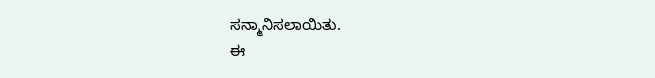ಸನ್ಮಾನಿಸಲಾಯಿತು.
ಈ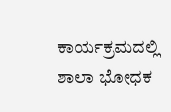ಕಾರ್ಯಕ್ರಮದಲ್ಲಿ ಶಾಲಾ ಭೋಧಕ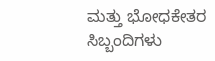ಮತ್ತು ಭೋಧಕೇತರ ಸಿಬ್ಬಂದಿಗಳು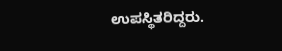ಉಪಸ್ಥಿತರಿದ್ದರು.